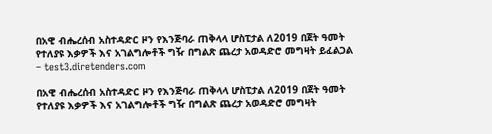በአዊ ብሔረሰብ አስተዳድር ዞን የእንጅባራ ጠቅላላ ሆስፒታል ለ2019 በጀት ዓመት የተለያዩ እቃዎች እና አገልግሎቶች ግዥ በግልጽ ጨረታ አወዳድሮ መግዛት ይፈልጋል – test3.diretenders.com

በአዊ ብሔረሰብ አስተዳድር ዞን የእንጅባራ ጠቅላላ ሆስፒታል ለ2019 በጀት ዓመት የተለያዩ እቃዎች እና አገልግሎቶች ግዥ በግልጽ ጨረታ አወዳድሮ መግዛት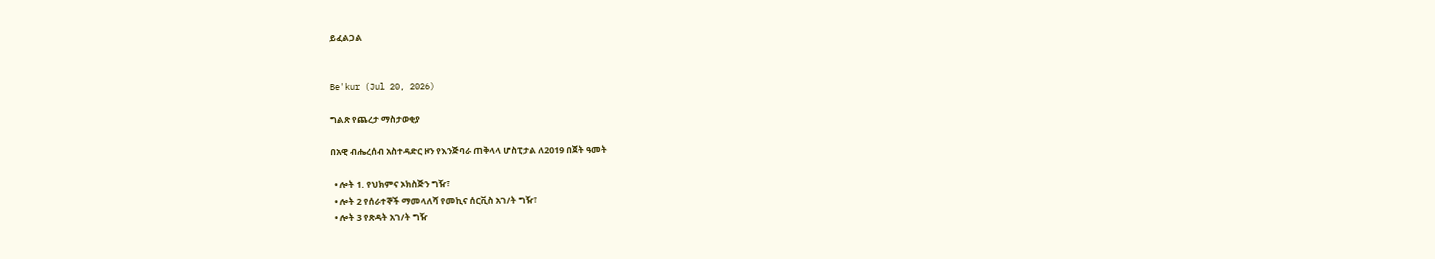ይፈልጋል


Be'kur (Jul 20, 2026)

ግልጽ የጨረታ ማስታወቂያ

በአዊ ብሔረሰብ አስተዳድር ዞን የእንጅባራ ጠቅላላ ሆስፒታል ለ2019 በጀት ዓመት

  • ሎት 1. የህክምና ኦክስጅን ግዥ፣
  • ሎት 2 የሰራተኞች ማመላለሻ የመኪና ሰርቪስ አገ/ት ግዥ፣
  • ሎት 3 የጽዳት አገ/ት ግዥ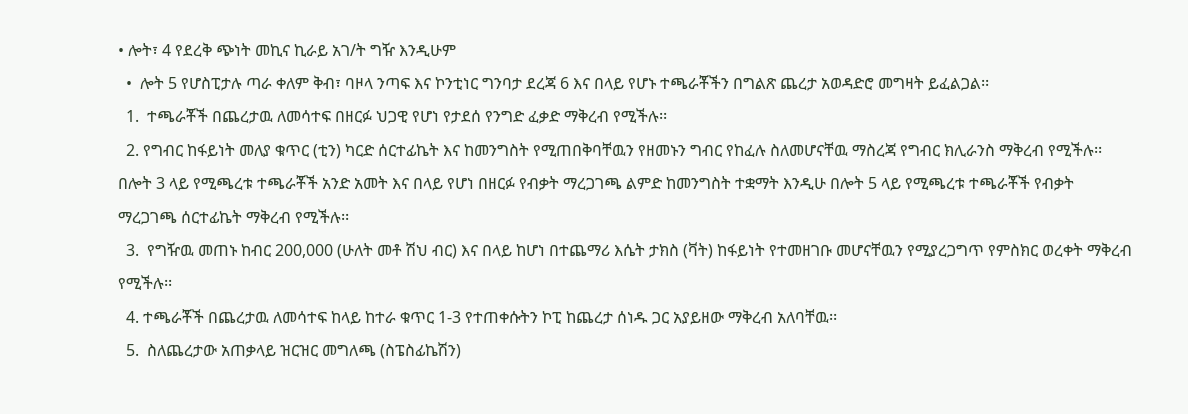• ሎት፣ 4 የደረቅ ጭነት መኪና ኪራይ አገ/ት ግዥ እንዲሁም
  •  ሎት 5 የሆስፒታሉ ጣራ ቀለም ቅብ፣ ባዞላ ንጣፍ እና ኮንቲነር ግንባታ ደረጃ 6 እና በላይ የሆኑ ተጫራቾችን በግልጽ ጨረታ አወዳድሮ መግዛት ይፈልጋል፡፡
  1.  ተጫራቾች በጨረታዉ ለመሳተፍ በዘርፉ ህጋዊ የሆነ የታደሰ የንግድ ፈቃድ ማቅረብ የሚችሉ፡፡
  2. የግብር ከፋይነት መለያ ቁጥር (ቲን) ካርድ ሰርተፊኬት እና ከመንግስት የሚጠበቅባቸዉን የዘመኑን ግብር የከፈሉ ስለመሆናቸዉ ማስረጃ የግብር ክሊራንስ ማቅረብ የሚችሉ፡፡ በሎት 3 ላይ የሚጫረቱ ተጫራቾች አንድ አመት እና በላይ የሆነ በዘርፉ የብቃት ማረጋገጫ ልምድ ከመንግስት ተቋማት እንዲሁ በሎት 5 ላይ የሚጫረቱ ተጫራቾች የብቃት ማረጋገጫ ሰርተፊኬት ማቅረብ የሚችሉ፡፡
  3.  የግዥዉ መጠኑ ከብር 200,000 (ሁለት መቶ ሽህ ብር) እና በላይ ከሆነ በተጨማሪ እሴት ታክስ (ቫት) ከፋይነት የተመዘገቡ መሆናቸዉን የሚያረጋግጥ የምስክር ወረቀት ማቅረብ የሚችሉ፡፡
  4. ተጫራቾች በጨረታዉ ለመሳተፍ ከላይ ከተራ ቁጥር 1-3 የተጠቀሱትን ኮፒ ከጨረታ ሰነዱ ጋር አያይዘው ማቅረብ አለባቸዉ፡፡
  5.  ስለጨረታው አጠቃላይ ዝርዝር መግለጫ (ስፔስፊኬሽን)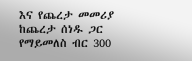እና የጨረታ መመሪያ ከጨረታ ሰነዱ ጋር የማይመለስ ብር 300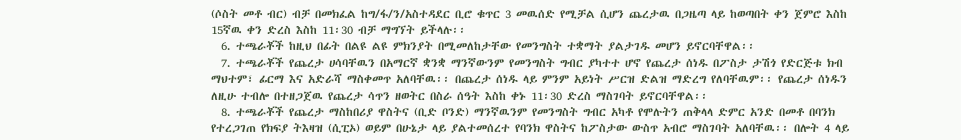(ሶስት መቶ ብር) ብቻ በመክፈል ከግ/ፋ/ን/አስተዳደር ቢሮ ቁጥር 3 መዉሰድ የሚቻል ሲሆን ጨረታዉ በጋዜጣ ላይ ከወጣበት ቀን ጀምሮ እስከ 15ኛዉ ቀን ድረስ እስከ 11፡30 ብቻ ማግኘት ይችላሉ፡፡
  6. ተጫራቾች ከዚህ በፊት በልዩ ልዩ ምክንያት በሚመለከታቸው የመንግስት ተቋማት ያልታገዱ መሆን ይኖርባቸዋል፡፡
  7. ተጫራቾች የጨረታ ሀሳባቸዉን በአማርኛ ቋንቋ ማንኛውንም የመንግስት ግብር ያካተተ ሆኖ የጨረታ ሰነዱ በፖስታ ታሽጎ የድርጅቱ ክብ ማህተም፣ ፊርማ እና አድራሻ ማስቀመጥ አለባቸዉ፡፡ በጨረታ ሰነዱ ላይ ምንም አይነት ሥርዝ ድልዝ ማድረግ የለባቸዉም፡፡ የጨረታ ሰነዱን ለዚሁ ተብሎ በተዘጋጀዉ የጨረታ ሳጥን ዘወትር በስራ ሰዓት እስከ ቀኑ 11፡30 ድረስ ማስገባት ይኖርባቸዋል፡፡
  8. ተጫራቾች የጨረታ ማስከበሪያ ዋስትና (ቢድ ቦንድ) ማንኛዉንም የመንግስት ግብር አካቶ የሞሉትን ጠቅላላ ድምር አንድ በመቶ በባንክ የተረጋገጠ የክፍያ ትእዛዝ (ሲፒኦ) ወይም በሁኔታ ላይ ያልተመሰረተ የባንክ ዋስትና ከፖስታው ውስጥ አብሮ ማስገባት አለባቸዉ፡፡ በሎት 4 ላይ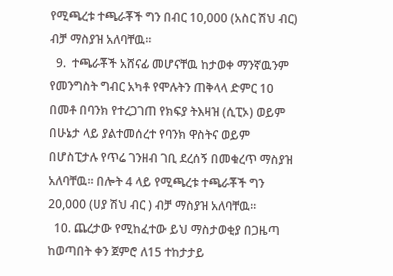የሚጫረቱ ተጫራቾች ግን በብር 10,000 (አስር ሽህ ብር) ብቻ ማስያዝ አለባቸዉ፡፡
  9.  ተጫራቾች አሸናፊ መሆናቸዉ ከታወቀ ማንኛዉንም የመንግስት ግብር አካቶ የሞሉትን ጠቅላላ ድምር 10 በመቶ በባንክ የተረጋገጠ የክፍያ ትእዛዝ (ሲፒኦ) ወይም በሁኔታ ላይ ያልተመሰረተ የባንክ ዋስትና ወይም በሆስፒታሉ የጥሬ ገንዘብ ገቢ ደረሰኝ በመቁረጥ ማስያዝ አለባቸዉ፡፡ በሎት 4 ላይ የሚጫረቱ ተጫራቾች ግን 20,000 (ሀያ ሽህ ብር ) ብቻ ማስያዝ አለባቸዉ፡፡
  10. ጨረታው የሚከፈተው ይህ ማስታወቂያ በጋዜጣ ከወጣበት ቀን ጀምሮ ለ15 ተከታታይ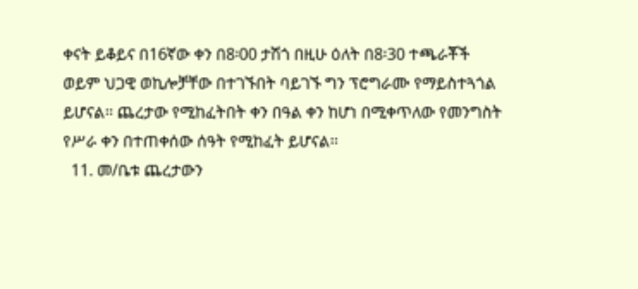ቀናት ይቆይና በ16ኛው ቀን በ8፡00 ታሽጎ በዚሁ ዕለት በ8፡30 ተጫራቾች ወይም ህጋዊ ወኪሎቻቸው በተገኙበት ባይገኙ ግን ፕሮግራሙ የማይስተጓጎል ይሆናል፡፡ ጨረታው የሚከፈትበት ቀን በዓል ቀን ከሆነ በሚቀጥለው የመንግስት የሥራ ቀን በተጠቀሰው ሰዓት የሚከፈት ይሆናል፡፡
  11. መ/ቤቱ ጨረታውን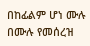በከፊልም ሆነ ሙሉ በሙሉ የመሰረዝ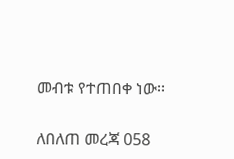መብቱ የተጠበቀ ነው፡፡

ለበለጠ መረጃ 058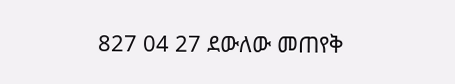827 04 27 ደውለው መጠየቅ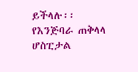ይችላሉ፡፡
የእንጅባራ ጠቅላላ ሆስፒታል